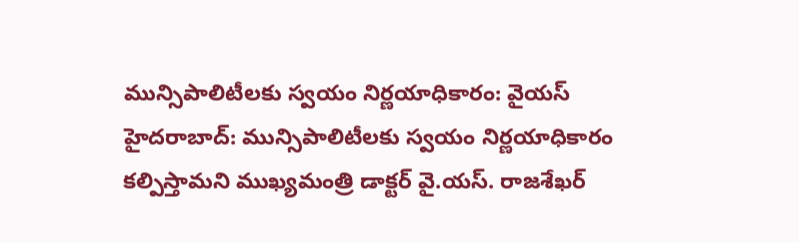మున్సిపాలిటీలకు స్వయం నిర్ణయాధికారం: వైయస్
హైదరాబాద్: మున్సిపాలిటీలకు స్వయం నిర్ణయాధికారం కల్పిస్తామని ముఖ్యమంత్రి డాక్టర్ వై.యస్. రాజశేఖర్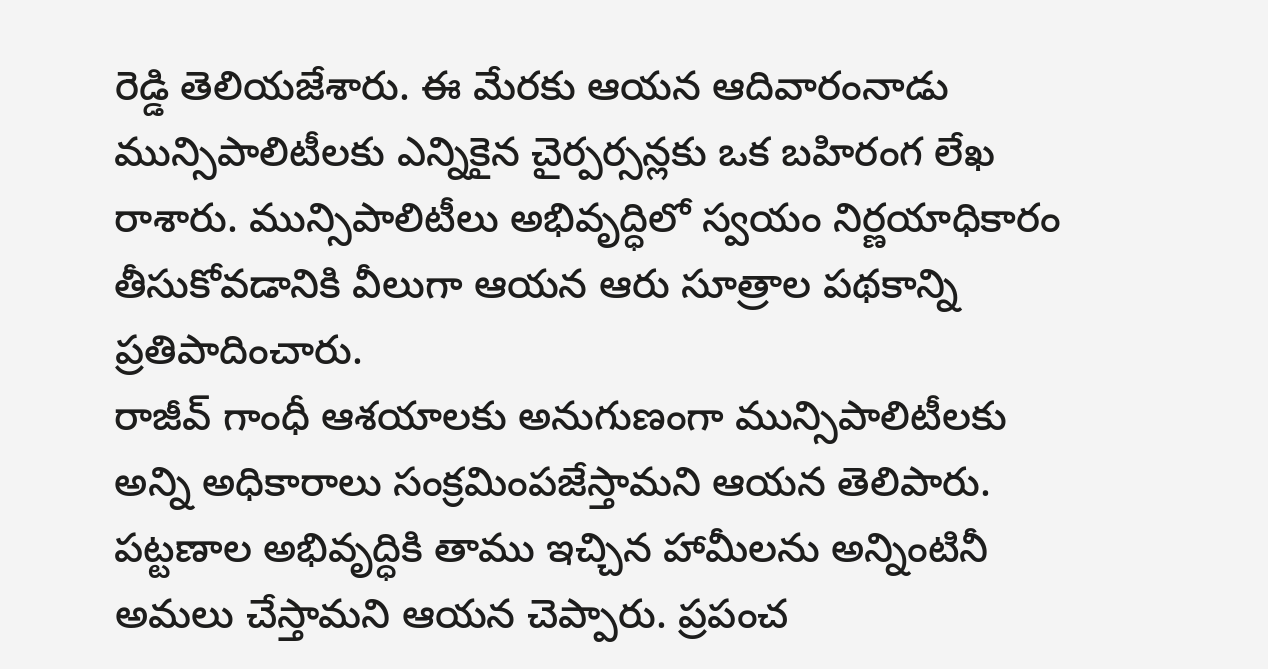రెడ్డి తెలియజేశారు. ఈ మేరకు ఆయన ఆదివారంనాడు మున్సిపాలిటీలకు ఎన్నికైన చైర్పర్సన్లకు ఒక బహిరంగ లేఖ రాశారు. మున్సిపాలిటీలు అభివృద్ధిలో స్వయం నిర్ణయాధికారం తీసుకోవడానికి వీలుగా ఆయన ఆరు సూత్రాల పథకాన్ని ప్రతిపాదించారు.
రాజీవ్ గాంధీ ఆశయాలకు అనుగుణంగా మున్సిపాలిటీలకు అన్ని అధికారాలు సంక్రమింపజేస్తామని ఆయన తెలిపారు. పట్టణాల అభివృద్ధికి తాము ఇచ్చిన హామీలను అన్నింటినీ అమలు చేస్తామని ఆయన చెప్పారు. ప్రపంచ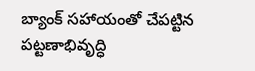బ్యాంక్ సహాయంతో చేపట్టిన పట్టణాభివృద్ధి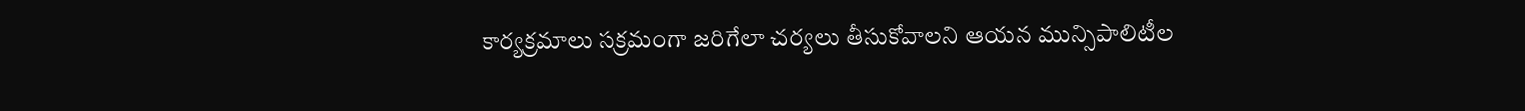కార్యక్రమాలు సక్రమంగా జరిగేలా చర్యలు తీసుకోవాలని ఆయన మున్సిపాలిటీల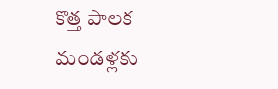కొత్త పాలక మండళ్లకు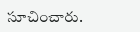సూచించారు.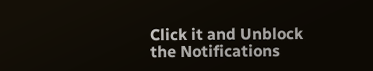Click it and Unblock the Notifications